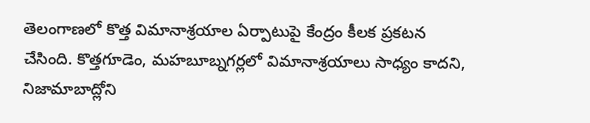తెలంగాణలో కొత్త విమానాశ్రయాల ఏర్పాటుపై కేంద్రం కీలక ప్రకటన చేసింది. కొత్తగూడెం, మహబూబ్నగర్లలో విమానాశ్రయాలు సాధ్యం కాదని, నిజామాబాద్లోని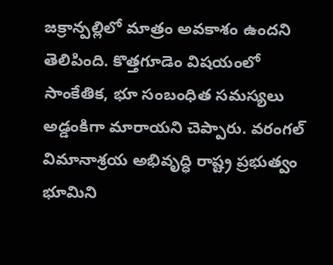జక్రాన్పల్లిలో మాత్రం అవకాశం ఉందని తెలిపింది. కొత్తగూడెం విషయంలో సాంకేతిక, భూ సంబంధిత సమస్యలు అడ్డంకిగా మారాయని చెప్పారు. వరంగల్ విమానాశ్రయ అభివృద్ధి రాష్ట్ర ప్రభుత్వం భూమిని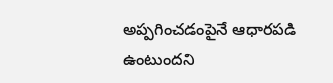అప్పగించడంపైనే ఆధారపడి ఉంటుందని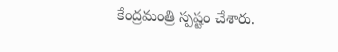కేంద్రమంత్రి స్పష్టం చేశారు.